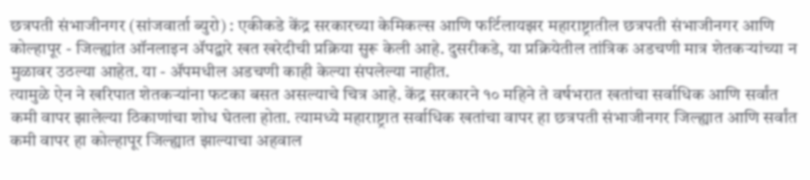छत्रपती संभाजीनगर (सांजवार्ता ब्युरो) : एकीकडे केंद्र सरकारच्या केमिकल्स आणि फर्टिलायझर महाराष्ट्रातील छत्रपती संभाजीनगर आणि कोल्हापूर - जिल्ह्यांत ऑनलाइन ॲपद्वारे खत खरेदीची प्रक्रिया सुरू केली आहे. दुसरीकडे, या प्रक्रियेतील तांत्रिक अडचणी मात्र शेतकऱ्यांच्या न मुळावर उठल्या आहेत. या - ॲपमधील अडचणी काही केल्या संपलेल्या नाहीत.
त्यामुळे ऐन ने खरिपात शेतकऱ्यांना फटका बसत असल्याचे चित्र आहे. केंद्र सरकारने १० महिने ते वर्षभरात खतांचा सर्वाधिक आणि सर्वांत कमी वापर झालेल्या ठिकाणांचा शोध घेतला होता. त्यामध्ये महाराष्ट्रात सर्वाधिक खतांचा वापर हा छत्रपती संभाजीनगर जिल्ह्यात आणि सर्वांत कमी वापर हा कोल्हापूर जिल्ह्यात झाल्याचा अहवाल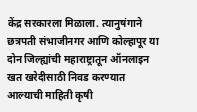केंद्र सरकारला मिळाला. त्यानुषंगाने छत्रपती संभाजीनगर आणि कोल्हापूर या दोन जिल्ह्यांची महाराष्ट्रातून ऑनलाइन खत खरेदीसाठी निवड करण्यात आल्याची माहिती कृषी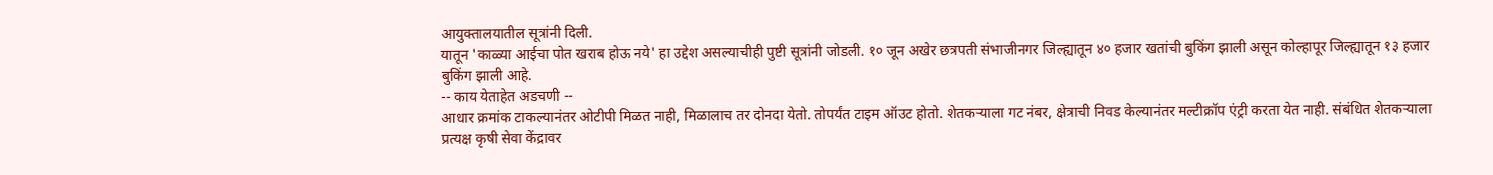आयुक्तालयातील सूत्रांनी दिली.
यातून 'काळ्या आईचा पोत खराब होऊ नये' हा उद्देश असल्याचीही पुष्टी सूत्रांनी जोडली. १० जून अखेर छत्रपती संभाजीनगर जिल्ह्यातून ४० हजार खतांची बुकिंग झाली असून कोल्हापूर जिल्ह्यातून १३ हजार बुकिंग झाली आहे.
-- काय येताहेत अडचणी --
आधार क्रमांक टाकल्यानंतर ओटीपी मिळत नाही, मिळालाच तर दोनदा येतो. तोपर्यंत टाइम ऑउट होतो. शेतकऱ्याला गट नंबर, क्षेत्राची निवड केल्यानंतर मल्टीक्रॉप एंट्री करता येत नाही. संबंधित शेतकऱ्याला प्रत्यक्ष कृषी सेवा केंद्रावर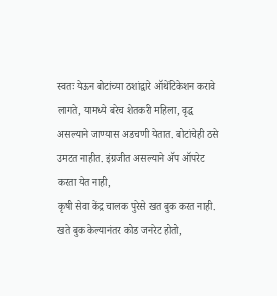स्वतः येऊन बोटांच्या ठशांद्वारे ऑथेंटिकेशन करावे लागते, यामध्ये बरेच शेतकरी महिला, वृद्ध असल्याने जाण्यास अडचणी येतात. बोटांचेही ठसे उमटत नाहीत. इंग्रजीत असल्याने ॲप ऑपरेट करता येत नाही,
कृषी सेवा केंद्र चालक पुरेसे खत बुक करत नाही. खते बुक केल्यानंतर कोड जनरेट होतो,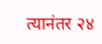त्यानंतर २४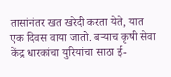तासांनंतर खत खरेदी करता येते, यात एक दिवस वाया जातो. बऱ्याच कृषी सेवा केंद्र धारकांचा युरियांचा साठा ई-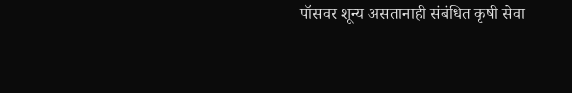पॉसवर शून्य असतानाही संबंधित कृषी सेवा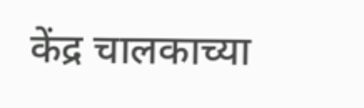केंद्र चालकाच्या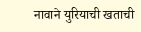नावाने युरियाची खताची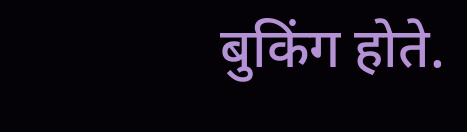बुकिंग होते.